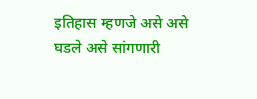इतिहास म्हणजे असे असे घडले असे सांगणारी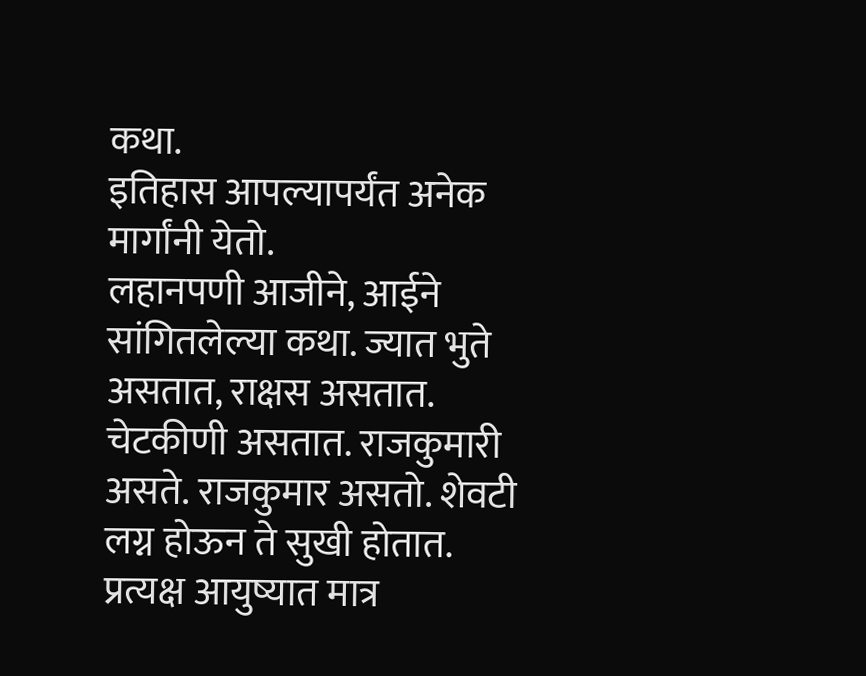कथा.
इतिहास आपल्यापर्यंत अनेक मार्गांनी येतो.
लहानपणी आजीने, आईने सांगितलेल्या कथा. ज्यात भुते असतात, राक्षस असतात. चेटकीणी असतात. राजकुमारी असते. राजकुमार असतो. शेवटी लग्न होऊन ते सुखी होतात. प्रत्यक्ष आयुष्यात मात्र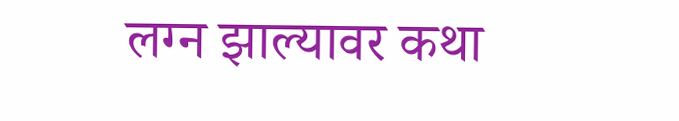लग्न झाल्यावर कथा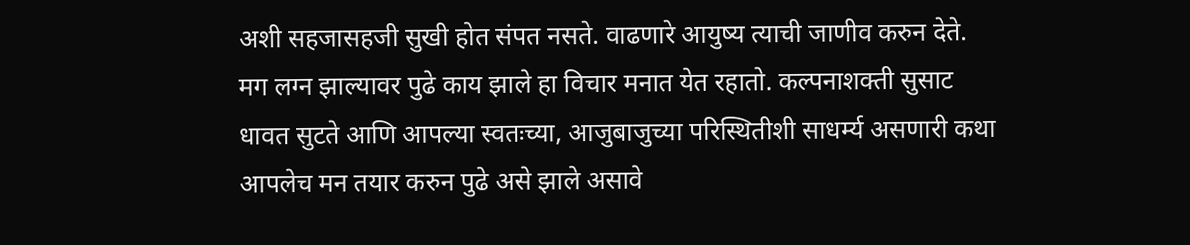अशी सहजासहजी सुखी होत संपत नसते. वाढणारे आयुष्य त्याची जाणीव करुन देते. मग लग्न झाल्यावर पुढे काय झाले हा विचार मनात येत रहातो. कल्पनाशक्ती सुसाट धावत सुटते आणि आपल्या स्वतःच्या, आजुबाजुच्या परिस्थितीशी साधर्म्य असणारी कथा आपलेच मन तयार करुन पुढे असे झाले असावे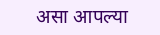असा आपल्या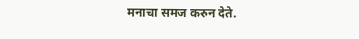मनाचा समज करुन देते.